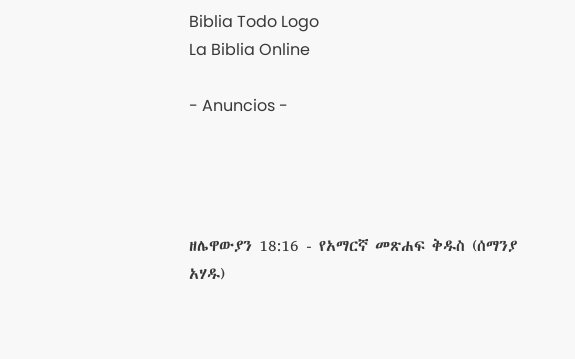Biblia Todo Logo
La Biblia Online

- Anuncios -




ዘሌዋውያን 18:16 - የአማርኛ መጽሐፍ ቅዱስ (ሰማንያ አሃዱ)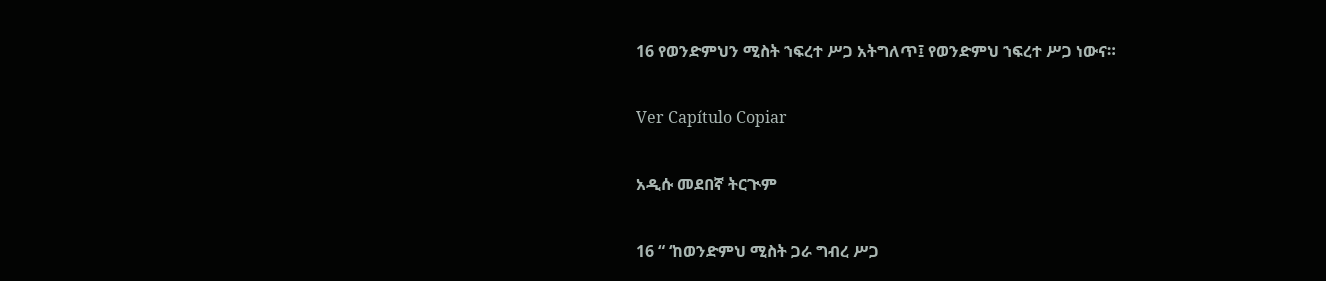16 የወንድምህን ሚስት ኀፍረተ ሥጋ አትግለጥ፤ የወንድምህ ኀፍረተ ሥጋ ነውና።

Ver Capítulo Copiar

አዲሱ መደበኛ ትርጒም

16 “ ‘ከወንድምህ ሚስት ጋራ ግብረ ሥጋ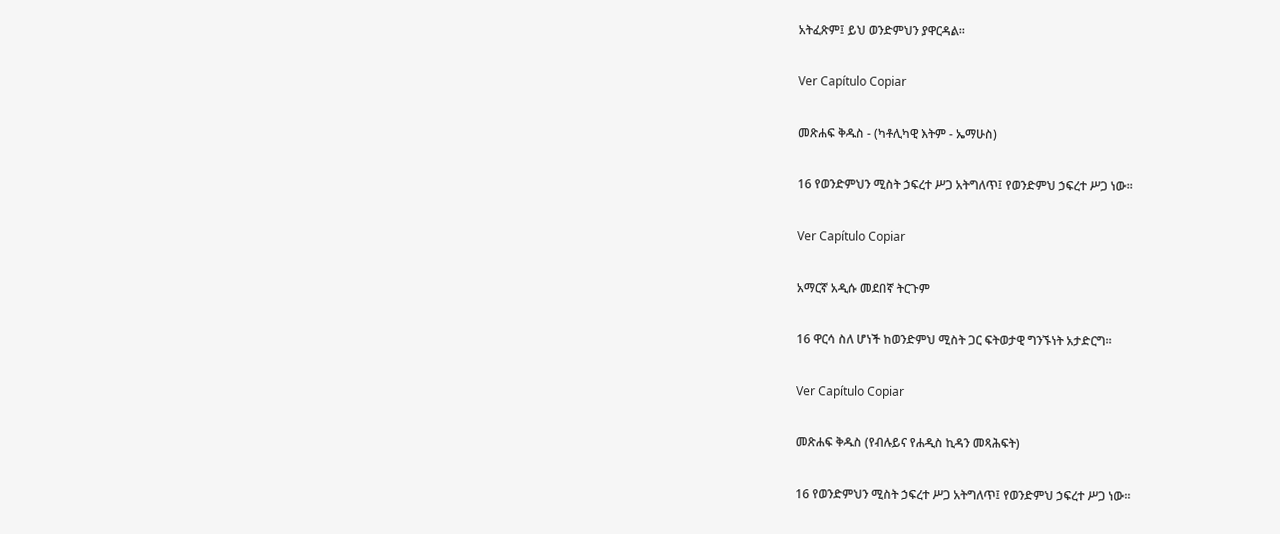አትፈጽም፤ ይህ ወንድምህን ያዋርዳል።

Ver Capítulo Copiar

መጽሐፍ ቅዱስ - (ካቶሊካዊ እትም - ኤማሁስ)

16 የወንድምህን ሚስት ኃፍረተ ሥጋ አትግለጥ፤ የወንድምህ ኃፍረተ ሥጋ ነው።

Ver Capítulo Copiar

አማርኛ አዲሱ መደበኛ ትርጉም

16 ዋርሳ ስለ ሆነች ከወንድምህ ሚስት ጋር ፍትወታዊ ግንኙነት አታድርግ።

Ver Capítulo Copiar

መጽሐፍ ቅዱስ (የብሉይና የሐዲስ ኪዳን መጻሕፍት)

16 የወንድምህን ሚስት ኃፍረተ ሥጋ አትግለጥ፤ የወንድምህ ኃፍረተ ሥጋ ነው።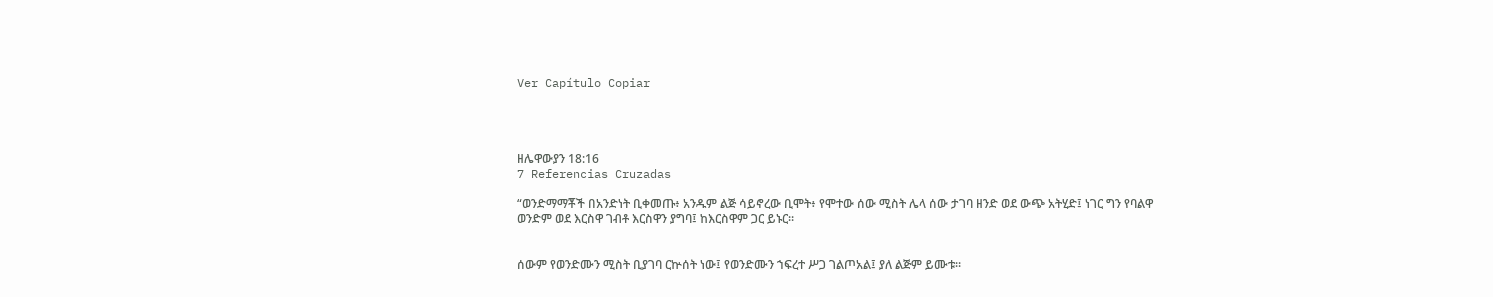Ver Capítulo Copiar




ዘሌዋውያን 18:16
7 Referencias Cruzadas

“ወንድማማቾች በአንድነት ቢቀመጡ፥ አንዱም ልጅ ሳይኖረው ቢሞት፥ የሞተው ሰው ሚስት ሌላ ሰው ታገባ ዘንድ ወደ ውጭ አትሂድ፤ ነገር ግን የባልዋ ወንድም ወደ እርስዋ ገብቶ እርስዋን ያግባ፤ ከእርስዋም ጋር ይኑር።


ሰውም የወንድሙን ሚስት ቢያገባ ርኵሰት ነው፤ የወንድሙን ኀፍረተ ሥጋ ገልጦአል፤ ያለ ልጅም ይሙቱ።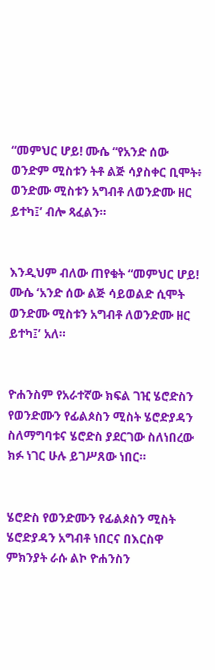“መምህር ሆይ! ሙሴ “የአንድ ሰው ወንድም ሚስቱን ትቶ ልጅ ሳያስቀር ቢሞት፥ ወንድሙ ሚስቱን አግብቶ ለወንድሙ ዘር ይተካ፤’ ብሎ ጻፈልን።


እንዲህም ብለው ጠየቁት “መምህር ሆይ! ሙሴ ‘አንድ ሰው ልጅ ሳይወልድ ሲሞት ወንድሙ ሚስቱን አግብቶ ለወንድሙ ዘር ይተካ፤’ አለ።


ዮሐንስም የአራተኛው ክፍል ገዢ ሄሮድስን የወንድሙን የፊልጶስን ሚስት ሄሮድያዳን ስለማግባቱና ሄሮድስ ያደርገው ስለነበረው ክፉ ነገር ሁሉ ይገሥጸው ነበር።


ሄሮድስ የወንድሙን የፊልጶስን ሚስት ሄሮድያዳን አግብቶ ነበርና በእርስዋ ምክንያት ራሱ ልኮ ዮሐንስን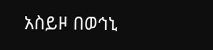አስይዞ በወኅኒ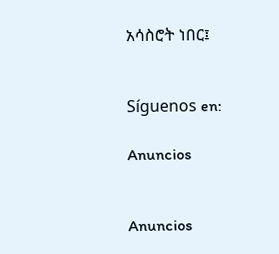አሳስሮት ነበር፤


Síguenos en:

Anuncios


Anuncios